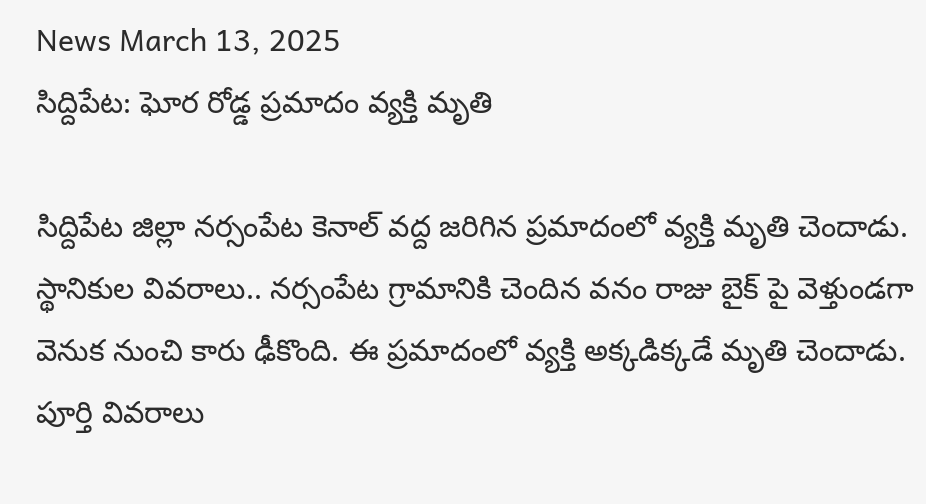News March 13, 2025
సిద్దిపేట: ఘోర రోడ్డ ప్రమాదం వ్యక్తి మృతి

సిద్దిపేట జిల్లా నర్సంపేట కెనాల్ వద్ద జరిగిన ప్రమాదంలో వ్యక్తి మృతి చెందాడు. స్థానికుల వివరాలు.. నర్సంపేట గ్రామానికి చెందిన వనం రాజు బైక్ పై వెళ్తుండగా వెనుక నుంచి కారు ఢీకొంది. ఈ ప్రమాదంలో వ్యక్తి అక్కడిక్కడే మృతి చెందాడు. పూర్తి వివరాలు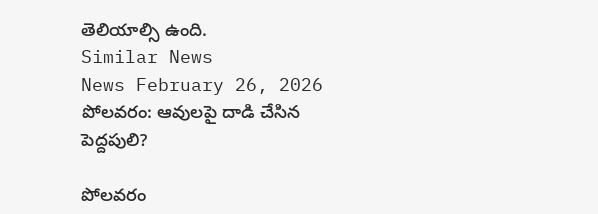తెలియాల్సి ఉంది.
Similar News
News February 26, 2026
పోలవరం: ఆవులపై దాడి చేసిన పెద్దపులి?

పోలవరం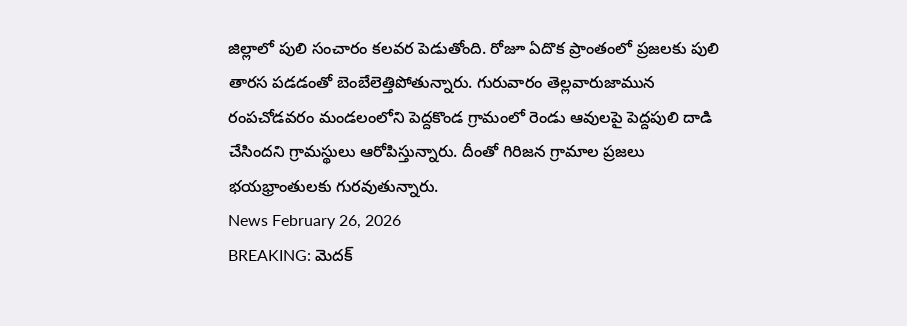జిల్లాలో పులి సంచారం కలవర పెడుతోంది. రోజూ ఏదొక ప్రాంతంలో ప్రజలకు పులి తారస పడడంతో బెంబేలెత్తిపోతున్నారు. గురువారం తెల్లవారుజామున రంపచోడవరం మండలంలోని పెద్దకొండ గ్రామంలో రెండు ఆవులపై పెద్దపులి దాడి చేసిందని గ్రామస్థులు ఆరోపిస్తున్నారు. దీంతో గిరిజన గ్రామాల ప్రజలు భయభ్రాంతులకు గురవుతున్నారు.
News February 26, 2026
BREAKING: మెదక్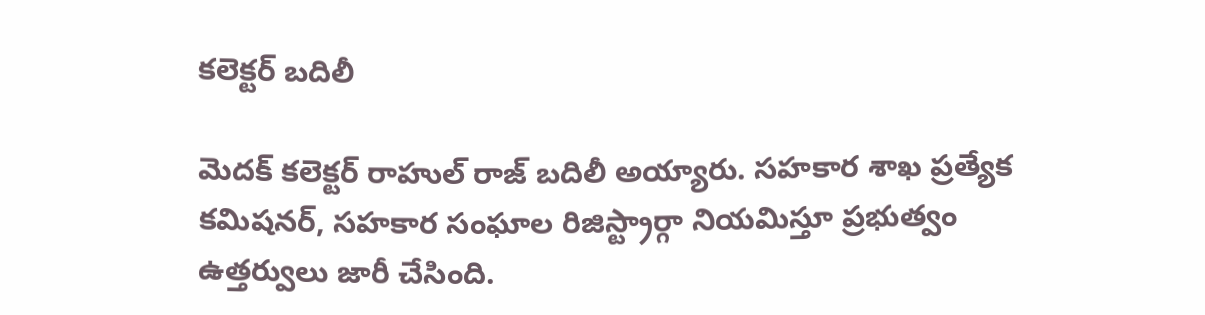కలెక్టర్ బదిలీ

మెదక్ కలెక్టర్ రాహుల్ రాజ్ బదిలీ అయ్యారు. సహకార శాఖ ప్రత్యేక కమిషనర్, సహకార సంఘాల రిజిస్ట్రార్గా నియమిస్తూ ప్రభుత్వం ఉత్తర్వులు జారీ చేసింది.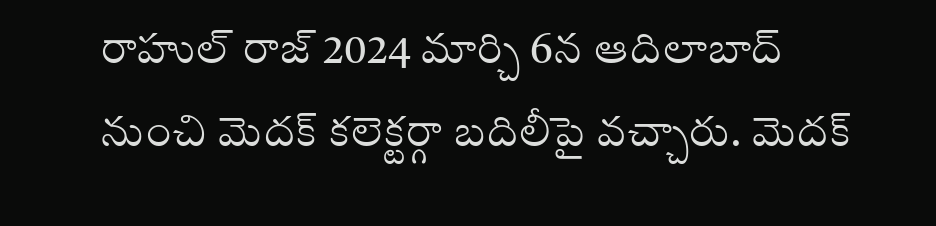రాహుల్ రాజ్ 2024 మార్చి 6న ఆదిలాబాద్ నుంచి మెదక్ కలెక్టర్గా బదిలీపై వచ్చారు. మెదక్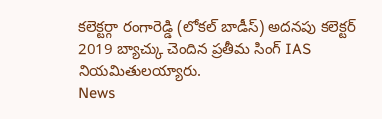కలెక్టర్గా రంగారెడ్డి (లోకల్ బాడీస్) అదనపు కలెక్టర్ 2019 బ్యాచ్కు చెందిన ప్రతీమ సింగ్ IAS నియమితులయ్యారు.
News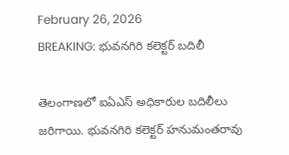February 26, 2026
BREAKING: భువనగిరి కలెక్టర్ బదిలీ

తెలంగాణలో ఐఏఎస్ అధికారుల బదిలీలు జరిగాయి. భువనగిరి కలెక్టర్ హనుమంతరావు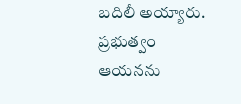బదిలీ అయ్యారు. ప్రభుత్వం ఆయనను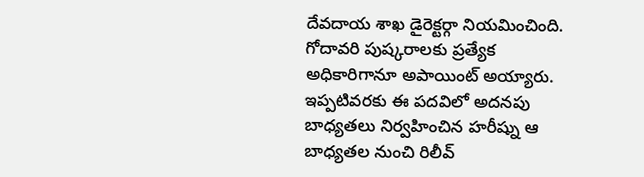దేవదాయ శాఖ డైరెక్టర్గా నియమించింది. గోదావరి పుష్కరాలకు ప్రత్యేక అధికారిగానూ అపాయింట్ అయ్యారు. ఇప్పటివరకు ఈ పదవిలో అదనపు బాధ్యతలు నిర్వహించిన హరీష్ను ఆ బాధ్యతల నుంచి రిలీవ్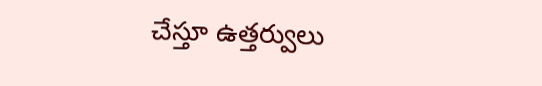చేస్తూ ఉత్తర్వులు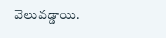వెలువడ్డాయి.